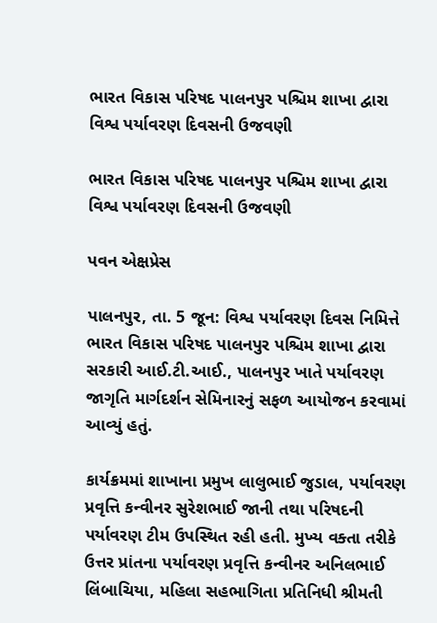ભારત વિકાસ પરિષદ પાલનપુર પશ્ચિમ શાખા દ્વારા વિશ્વ પર્યાવરણ દિવસની ઉજવણી

ભારત વિકાસ પરિષદ પાલનપુર પશ્ચિમ શાખા દ્વારા વિશ્વ પર્યાવરણ દિવસની ઉજવણી

પવન એક્ષપ્રેસ

પાલનપુર, તા. 5 જૂન: વિશ્વ પર્યાવરણ દિવસ નિમિત્તે ભારત વિકાસ પરિષદ પાલનપુર પશ્ચિમ શાખા દ્વારા સરકારી આઈ.ટી.આઈ., પાલનપુર ખાતે પર્યાવરણ જાગૃતિ માર્ગદર્શન સેમિનારનું સફળ આયોજન કરવામાં આવ્યું હતું.

કાર્યક્રમમાં શાખાના પ્રમુખ લાલુભાઈ જુડાલ, પર્યાવરણ પ્રવૃત્તિ કન્વીનર સુરેશભાઈ જાની તથા પરિષદની પર્યાવરણ ટીમ ઉપસ્થિત રહી હતી. મુખ્ય વક્તા તરીકે ઉત્તર પ્રાંતના પર્યાવરણ પ્રવૃત્તિ કન્વીનર અનિલભાઈ લિંબાચિયા, મહિલા સહભાગિતા પ્રતિનિધી શ્રીમતી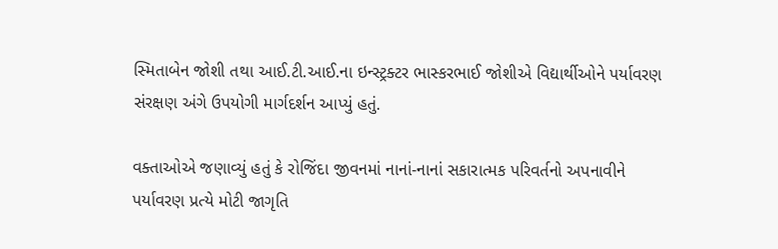સ્મિતાબેન જોશી તથા આઈ.ટી.આઈ.ના ઇન્સ્ટ્રક્ટર ભાસ્કરભાઈ જોશીએ વિદ્યાર્થીઓને પર્યાવરણ સંરક્ષણ અંગે ઉપયોગી માર્ગદર્શન આપ્યું હતું.

વક્તાઓએ જણાવ્યું હતું કે રોજિંદા જીવનમાં નાનાં-નાનાં સકારાત્મક પરિવર્તનો અપનાવીને પર્યાવરણ પ્રત્યે મોટી જાગૃતિ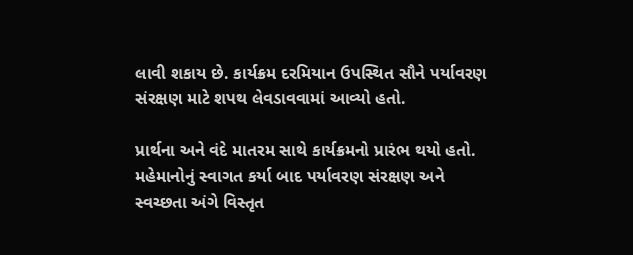લાવી શકાય છે. કાર્યક્રમ દરમિયાન ઉપસ્થિત સૌને પર્યાવરણ સંરક્ષણ માટે શપથ લેવડાવવામાં આવ્યો હતો.

પ્રાર્થના અને વંદે માતરમ સાથે કાર્યક્રમનો પ્રારંભ થયો હતો. મહેમાનોનું સ્વાગત કર્યા બાદ પર્યાવરણ સંરક્ષણ અને સ્વચ્છતા અંગે વિસ્તૃત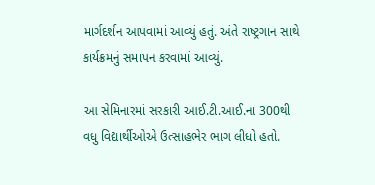માર્ગદર્શન આપવામાં આવ્યું હતું. અંતે રાષ્ટ્રગાન સાથે કાર્યક્રમનું સમાપન કરવામાં આવ્યું.

આ સેમિનારમાં સરકારી આઈ.ટી.આઈ.ના 300થી વધુ વિદ્યાર્થીઓએ ઉત્સાહભેર ભાગ લીધો હતો.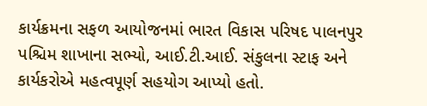કાર્યક્રમના સફળ આયોજનમાં ભારત વિકાસ પરિષદ પાલનપુર પશ્ચિમ શાખાના સભ્યો, આઈ.ટી.આઈ. સંકુલના સ્ટાફ અને કાર્યકરોએ મહત્વપૂર્ણ સહયોગ આપ્યો હતો.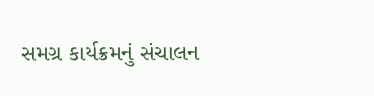સમગ્ર કાર્યક્રમનું સંચાલન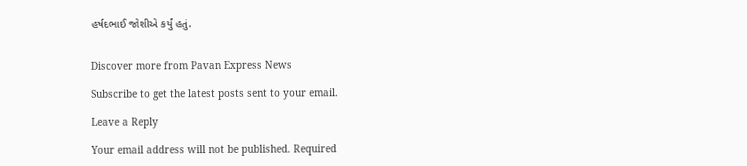હર્ષદભાઈ જોશીએ કર્યું હતું.


Discover more from Pavan Express News

Subscribe to get the latest posts sent to your email.

Leave a Reply

Your email address will not be published. Required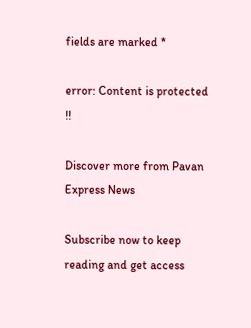fields are marked *

error: Content is protected !!

Discover more from Pavan Express News

Subscribe now to keep reading and get access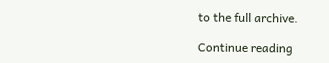to the full archive.

Continue reading